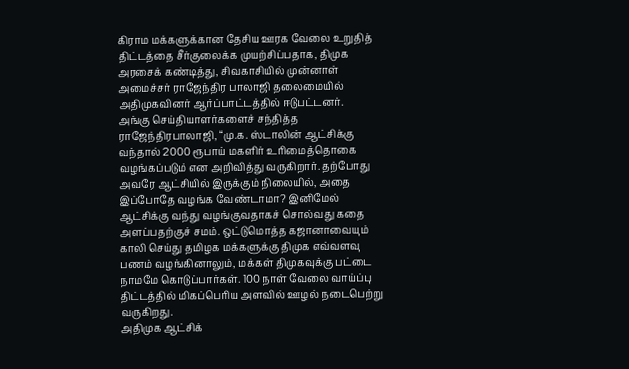கிராம மக்களுக்கான தேசிய ஊரக வேலை உறுதித் திட்டத்தை சீர்குலைக்க முயற்சிப்பதாக, திமுக அரசைக் கண்டித்து, சிவகாசியில் முன்னாள் அமைச்சர் ராஜேந்திர பாலாஜி தலைமையில் அதிமுகவினர் ஆர்ப்பாட்டத்தில் ஈடுபட்டனர்.
அங்கு செய்தியாளர்களைச் சந்தித்த ராஜேந்திரபாலாஜி, “மு.க. ஸ்டாலின் ஆட்சிக்கு வந்தால் 2000 ரூபாய் மகளிர் உரிமைத்தொகை வழங்கப்படும் என அறிவித்து வருகிறார். தற்போது அவரே ஆட்சியில் இருக்கும் நிலையில், அதை இப்போதே வழங்க வேண்டாமா? இனிமேல் ஆட்சிக்கு வந்து வழங்குவதாகச் சொல்வது கதை அளப்பதற்குச் சமம். ஒட்டுமொத்த கஜானாவையும் காலி செய்து தமிழக மக்களுக்கு திமுக எவ்வளவு பணம் வழங்கினாலும், மக்கள் திமுகவுக்கு பட்டை நாமமே கொடுப்பார்கள். 100 நாள் வேலை வாய்ப்பு திட்டத்தில் மிகப்பெரிய அளவில் ஊழல் நடைபெற்று வருகிறது.
அதிமுக ஆட்சிக்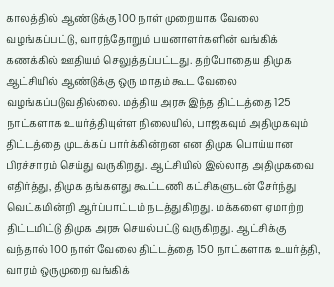காலத்தில் ஆண்டுக்கு 100 நாள் முறையாக வேலை வழங்கப்பட்டு, வாரந்தோறும் பயனாளர்களின் வங்கிக் கணக்கில் ஊதியம் செலுத்தப்பட்டது. தற்போதைய திமுக ஆட்சியில் ஆண்டுக்கு ஒரு மாதம் கூட வேலை வழங்கப்படுவதில்லை. மத்திய அரசு இந்த திட்டத்தை 125 நாட்களாக உயர்த்தியுள்ள நிலையில், பாஜகவும் அதிமுகவும் திட்டத்தை முடக்கப் பார்க்கின்றன என திமுக பொய்யான பிரச்சாரம் செய்து வருகிறது. ஆட்சியில் இல்லாத அதிமுகவை எதிர்த்து, திமுக தங்களது கூட்டணி கட்சிகளுடன் சேர்ந்து வெட்கமின்றி ஆர்ப்பாட்டம் நடத்துகிறது. மக்களை ஏமாற்ற திட்டமிட்டு திமுக அரசு செயல்பட்டு வருகிறது. ஆட்சிக்கு வந்தால் 100 நாள் வேலை திட்டத்தை 150 நாட்களாக உயர்த்தி, வாரம் ஒருமுறை வங்கிக்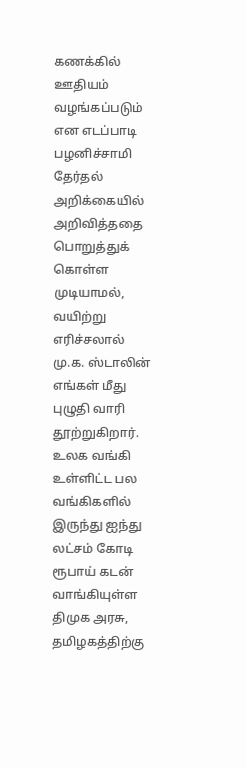கணக்கில் ஊதியம் வழங்கப்படும் என எடப்பாடி பழனிச்சாமி தேர்தல் அறிக்கையில் அறிவித்ததை பொறுத்துக் கொள்ள முடியாமல், வயிற்று எரிச்சலால் மு.க. ஸ்டாலின் எங்கள் மீது புழுதி வாரி தூற்றுகிறார்.
உலக வங்கி உள்ளிட்ட பல வங்கிகளில் இருந்து ஐந்து லட்சம் கோடி ரூபாய் கடன் வாங்கியுள்ள திமுக அரசு, தமிழகத்திற்கு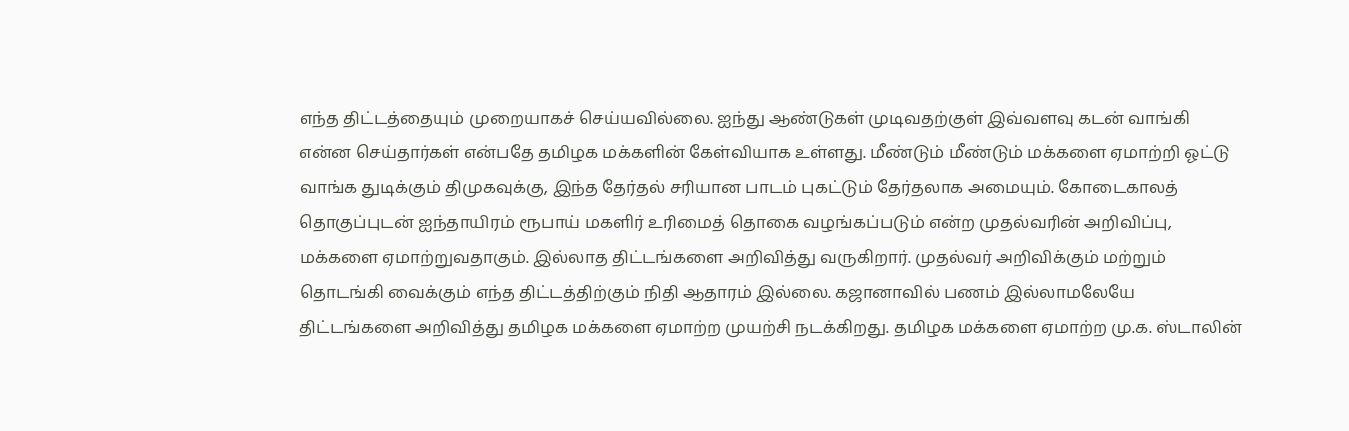எந்த திட்டத்தையும் முறையாகச் செய்யவில்லை. ஐந்து ஆண்டுகள் முடிவதற்குள் இவ்வளவு கடன் வாங்கி என்ன செய்தார்கள் என்பதே தமிழக மக்களின் கேள்வியாக உள்ளது. மீண்டும் மீண்டும் மக்களை ஏமாற்றி ஓட்டு வாங்க துடிக்கும் திமுகவுக்கு, இந்த தேர்தல் சரியான பாடம் புகட்டும் தேர்தலாக அமையும். கோடைகாலத் தொகுப்புடன் ஐந்தாயிரம் ரூபாய் மகளிர் உரிமைத் தொகை வழங்கப்படும் என்ற முதல்வரின் அறிவிப்பு, மக்களை ஏமாற்றுவதாகும். இல்லாத திட்டங்களை அறிவித்து வருகிறார். முதல்வர் அறிவிக்கும் மற்றும் தொடங்கி வைக்கும் எந்த திட்டத்திற்கும் நிதி ஆதாரம் இல்லை. கஜானாவில் பணம் இல்லாமலேயே திட்டங்களை அறிவித்து தமிழக மக்களை ஏமாற்ற முயற்சி நடக்கிறது. தமிழக மக்களை ஏமாற்ற மு.க. ஸ்டாலின்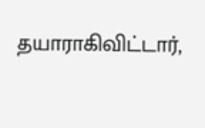தயாராகிவிட்டார்,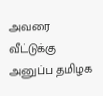அவரை வீட்டுக்கு அனுப்ப தமிழக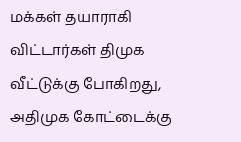மக்கள் தயாராகி விட்டார்கள் திமுக வீட்டுக்கு போகிறது, அதிமுக கோட்டைக்கு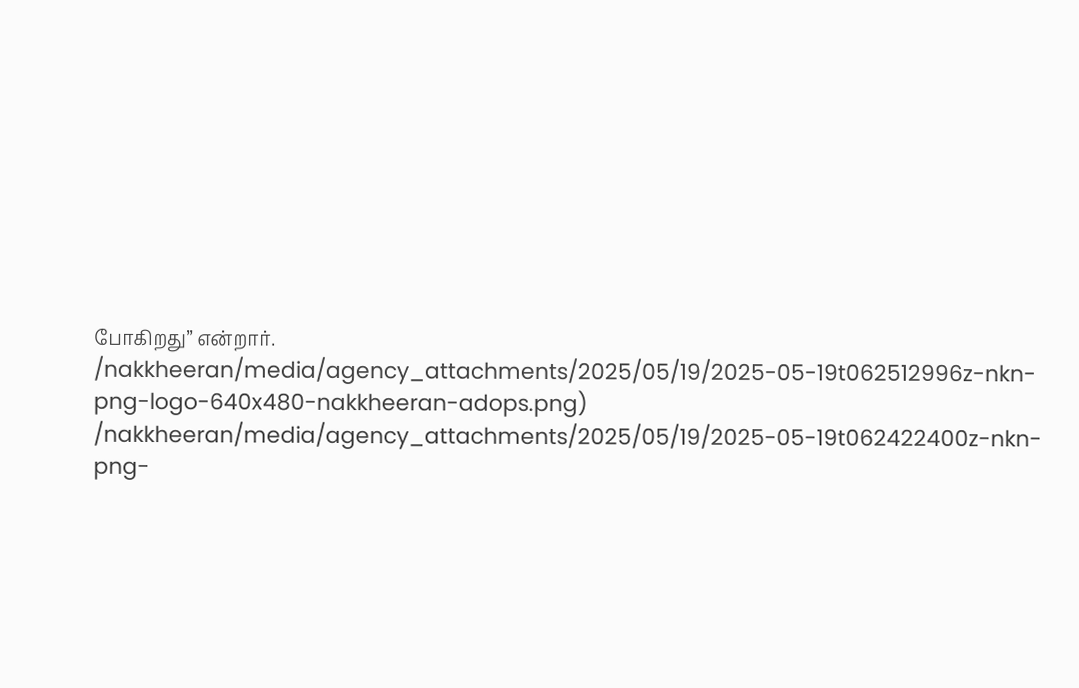போகிறது” என்றார்.
/nakkheeran/media/agency_attachments/2025/05/19/2025-05-19t062512996z-nkn-png-logo-640x480-nakkheeran-adops.png)
/nakkheeran/media/agency_attachments/2025/05/19/2025-05-19t062422400z-nkn-png-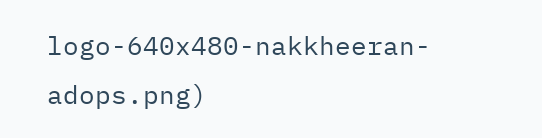logo-640x480-nakkheeran-adops.png)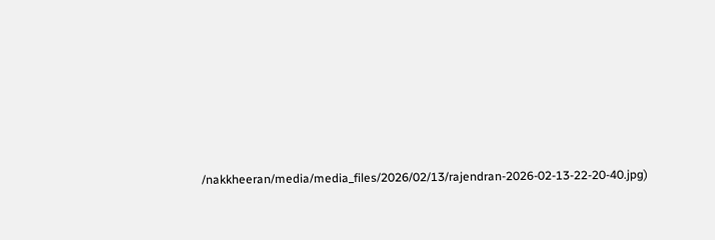/nakkheeran/media/media_files/2026/02/13/rajendran-2026-02-13-22-20-40.jpg)